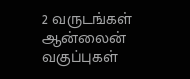2 வருடங்கள் ஆன்லைன் வகுப்புகள்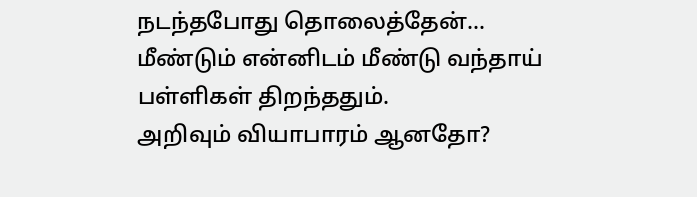நடந்தபோது தொலைத்தேன்...
மீண்டும் என்னிடம் மீண்டு வந்தாய்
பள்ளிகள் திறந்ததும்.
அறிவும் வியாபாரம் ஆனதோ?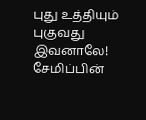புது உத்தியும் புகுவது இவனாலே! சேமிப்பின்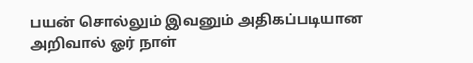பயன் சொல்லும் இவனும் அதிகப்படியான அறிவால் ஓர் நாள்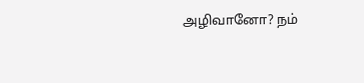அழிவானோ? நம்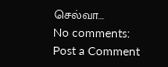செல்வா...
No comments:
Post a Comment